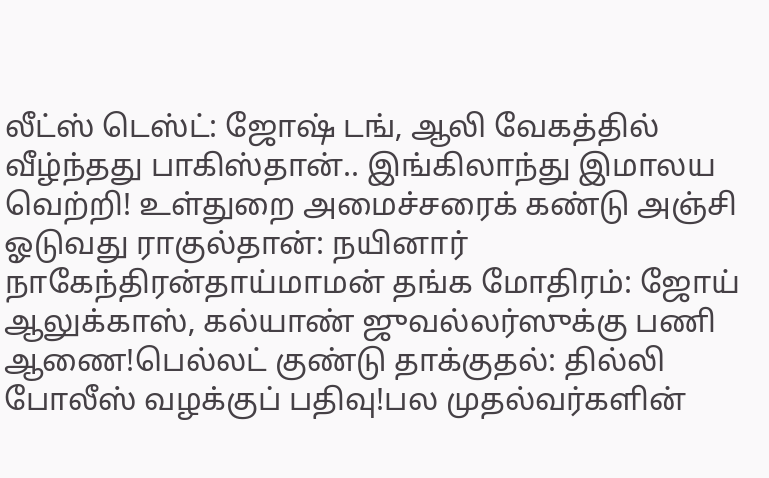லீட்ஸ் டெஸ்ட்: ஜோஷ் டங், ஆலி வேகத்தில் வீழ்ந்தது பாகிஸ்தான்.. இங்கிலாந்து இமாலய வெற்றி! உள்துறை அமைச்சரைக் கண்டு அஞ்சி ஓடுவது ராகுல்தான்: நயினார் நாகேந்திரன்தாய்மாமன் தங்க மோதிரம்: ஜோய் ஆலுக்காஸ், கல்யாண் ஜுவல்லர்ஸுக்கு பணி ஆணை!பெல்லட் குண்டு தாக்குதல்: தில்லி போலீஸ் வழக்குப் பதிவு!பல முதல்வர்களின்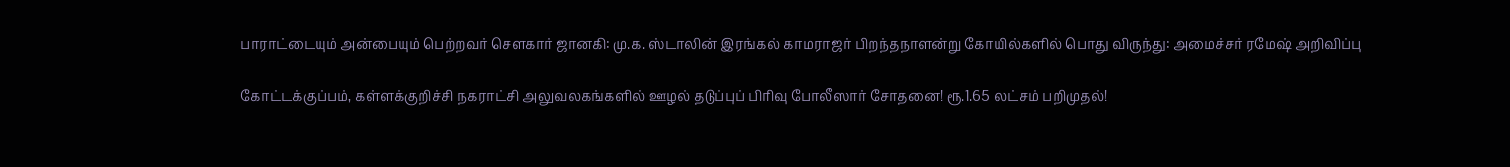பாராட்டையும் அன்பையும் பெற்றவர் சௌகார் ஜானகி: மு.க. ஸ்டாலின் இரங்கல் காமராஜர் பிறந்தநாளன்று கோயில்களில் பொது விருந்து: அமைச்சர் ரமேஷ் அறிவிப்பு

கோட்டக்குப்பம், கள்ளக்குறிச்சி நகராட்சி அலுவலகங்களில் ஊழல் தடுப்புப் பிரிவு போலீஸார் சோதனை! ரூ.1.65 லட்சம் பறிமுதல்!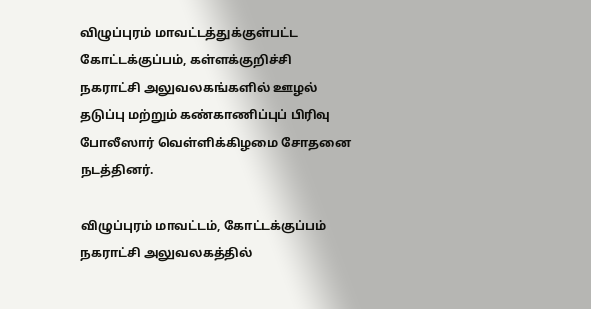விழுப்புரம் மாவட்டத்துக்குள்பட்ட கோட்டக்குப்பம், கள்ளக்குறிச்சி நகராட்சி அலுவலகங்களில் ஊழல் தடுப்பு மற்றும் கண்காணிப்புப் பிரிவு போலீஸார் வெள்ளிக்கிழமை சோதனை நடத்தினர்.

விழுப்புரம் மாவட்டம், கோட்டக்குப்பம் நகராட்சி அலுவலகத்தில்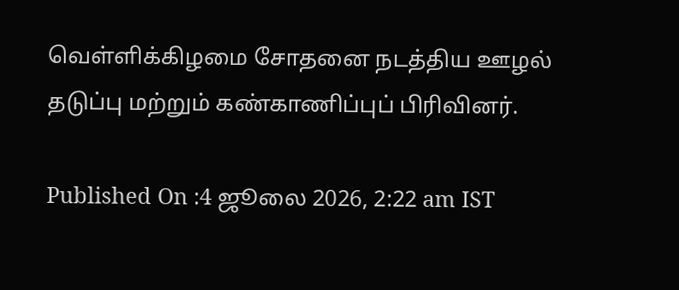வெள்ளிக்கிழமை சோதனை நடத்திய ஊழல் தடுப்பு மற்றும் கண்காணிப்புப் பிரிவினர்.

Published On :4 ஜூலை 2026, 2:22 am IST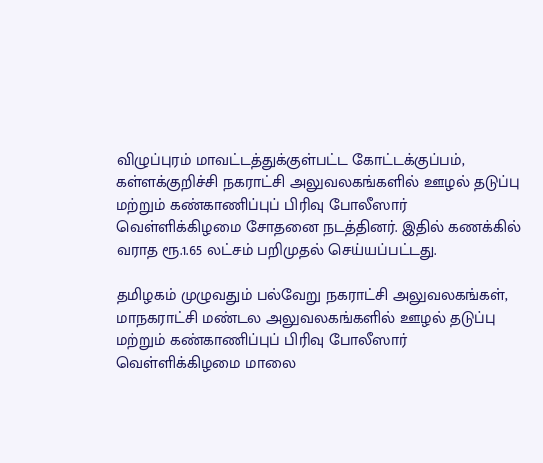விழுப்புரம் மாவட்டத்துக்குள்பட்ட கோட்டக்குப்பம், கள்ளக்குறிச்சி நகராட்சி அலுவலகங்களில் ஊழல் தடுப்பு மற்றும் கண்காணிப்புப் பிரிவு போலீஸார் வெள்ளிக்கிழமை சோதனை நடத்தினர். இதில் கணக்கில் வராத ரூ.1.65 லட்சம் பறிமுதல் செய்யப்பட்டது.

தமிழகம் முழுவதும் பல்வேறு நகராட்சி அலுவலகங்கள், மாநகராட்சி மண்டல அலுவலகங்களில் ஊழல் தடுப்பு மற்றும் கண்காணிப்புப் பிரிவு போலீஸார் வெள்ளிக்கிழமை மாலை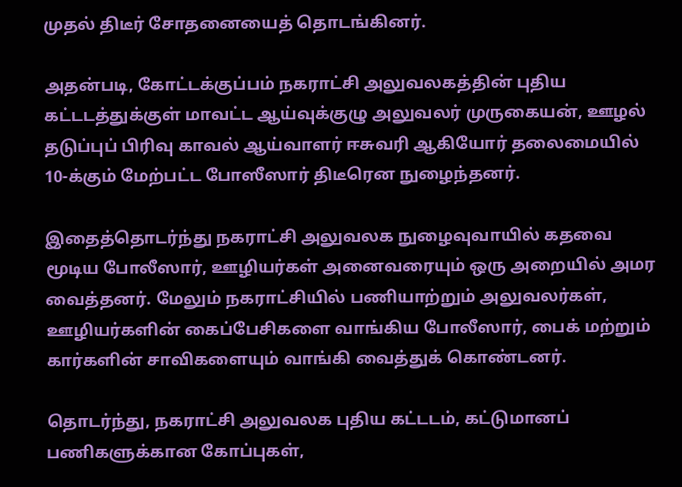முதல் திடீர் சோதனையைத் தொடங்கினர்.

அதன்படி, கோட்டக்குப்பம் நகராட்சி அலுவலகத்தின் புதிய கட்டடத்துக்குள் மாவட்ட ஆய்வுக்குழு அலுவலர் முருகையன், ஊழல் தடுப்புப் பிரிவு காவல் ஆய்வாளர் ஈசுவரி ஆகியோர் தலைமையில் 10-க்கும் மேற்பட்ட போஸீஸார் திடீரென நுழைந்தனர்.

இதைத்தொடர்ந்து நகராட்சி அலுவலக நுழைவுவாயில் கதவை மூடிய போலீஸார், ஊழியர்கள் அனைவரையும் ஒரு அறையில் அமர வைத்தனர். மேலும் நகராட்சியில் பணியாற்றும் அலுவலர்கள், ஊழியர்களின் கைப்பேசிகளை வாங்கிய போலீஸார், பைக் மற்றும் கார்களின் சாவிகளையும் வாங்கி வைத்துக் கொண்டனர்.

தொடர்ந்து, நகராட்சி அலுவலக புதிய கட்டடம், கட்டுமானப் பணிகளுக்கான கோப்புகள்,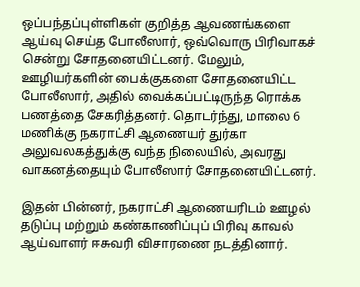ஒப்பந்தப்புள்ளிகள் குறித்த ஆவணங்களை ஆய்வு செய்த போலீஸார், ஒவ்வொரு பிரிவாகச் சென்று சோதனையிட்டனர். மேலும், ஊழியர்களின் பைக்குகளை சோதனையிட்ட போலீஸார், அதில் வைக்கப்பட்டிருந்த ரொக்க பணத்தை சேகரித்தனர். தொடர்ந்து, மாலை 6 மணிக்கு நகராட்சி ஆணையர் துர்கா அலுவலகத்துக்கு வந்த நிலையில், அவரது வாகனத்தையும் போலீஸார் சோதனையிட்டனர்.

இதன் பின்னர், நகராட்சி ஆணையரிடம் ஊழல் தடுப்பு மற்றும் கண்காணிப்புப் பிரிவு காவல் ஆய்வாளர் ஈசுவரி விசாரணை நடத்தினார்.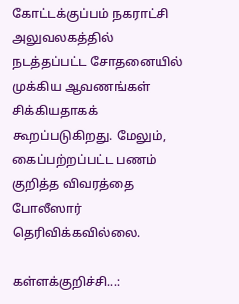கோட்டக்குப்பம் நகராட்சி அலுவலகத்தில் நடத்தப்பட்ட சோதனையில் முக்கிய ஆவணங்கள் சிக்கியதாகக் கூறப்படுகிறது. மேலும், கைப்பற்றப்பட்ட பணம் குறித்த விவரத்தை போலீஸார் தெரிவிக்கவில்லை.

கள்ளக்குறிச்சி...: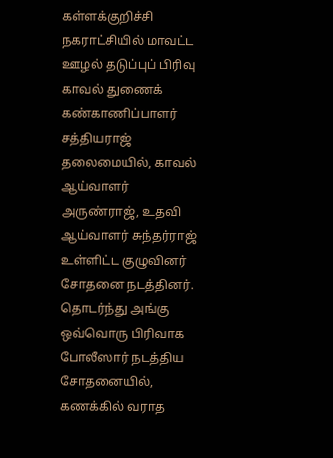கள்ளக்குறிச்சி நகராட்சியில் மாவட்ட ஊழல் தடுப்புப் பிரிவு காவல் துணைக் கண்காணிப்பாளர் சத்தியராஜ் தலைமையில், காவல் ஆய்வாளர் அருண்ராஜ், உதவி ஆய்வாளர் சுந்தர்ராஜ் உள்ளிட்ட குழுவினர் சோதனை நடத்தினர். தொடர்ந்து அங்கு ஒவ்வொரு பிரிவாக போலீஸார் நடத்திய சோதனையில், கணக்கில் வராத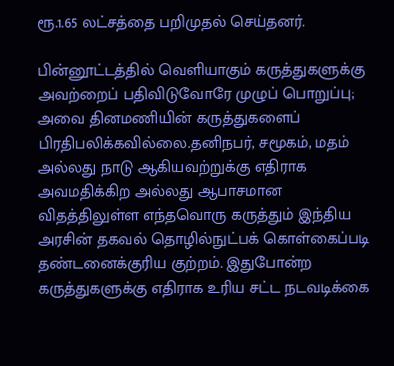ரூ.1.65 லட்சத்தை பறிமுதல் செய்தனர்.

பின்னூட்டத்தில் வெளியாகும் கருத்துகளுக்கு அவற்றைப் பதிவிடுவோரே முழுப் பொறுப்பு; அவை தினமணியின் கருத்துகளைப் பிரதிபலிக்கவில்லை.தனிநபர், சமூகம், மதம் அல்லது நாடு ஆகியவற்றுக்கு எதிராக அவமதிக்கிற அல்லது ஆபாசமான விதத்திலுள்ள எந்தவொரு கருத்தும் இந்திய அரசின் தகவல் தொழில்நுட்பக் கொள்கைப்படி தண்டனைக்குரிய குற்றம். இதுபோன்ற கருத்துகளுக்கு எதிராக உரிய சட்ட நடவடிக்கை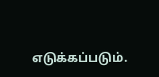எடுக்கப்படும்.